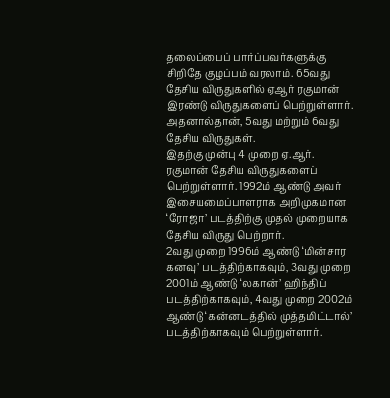தலைப்பைப் பார்ப்பவர்களுக்கு சிறிதே குழப்பம் வரலாம். 65வது தேசிய விருதுகளில் ஏஆர் ரகுமான் இரண்டு விருதுகளைப் பெற்றுள்ளார். அதனால்தான், 5வது மற்றும் 6வது தேசிய விருதுகள்.
இதற்கு முன்பு 4 முறை ஏ.ஆர். ரகுமான் தேசிய விருதுகளைப் பெற்றுள்ளார். 1992ம் ஆண்டு அவர் இசையமைப்பாளராக அறிமுகமான ‘ரோஜா’ படத்திற்கு முதல் முறையாக தேசிய விருது பெற்றார்.
2வது முறை 1996ம் ஆண்டு ‘மின்சார கனவு’ படத்திற்காகவும், 3வது முறை 2001ம் ஆண்டு ‘லகான்’ ஹிந்திப் படத்திற்காகவும், 4வது முறை 2002ம் ஆண்டு ‘கன்னடத்தில் முத்தமிட்டால்’ படத்திற்காகவும் பெற்றுள்ளார்.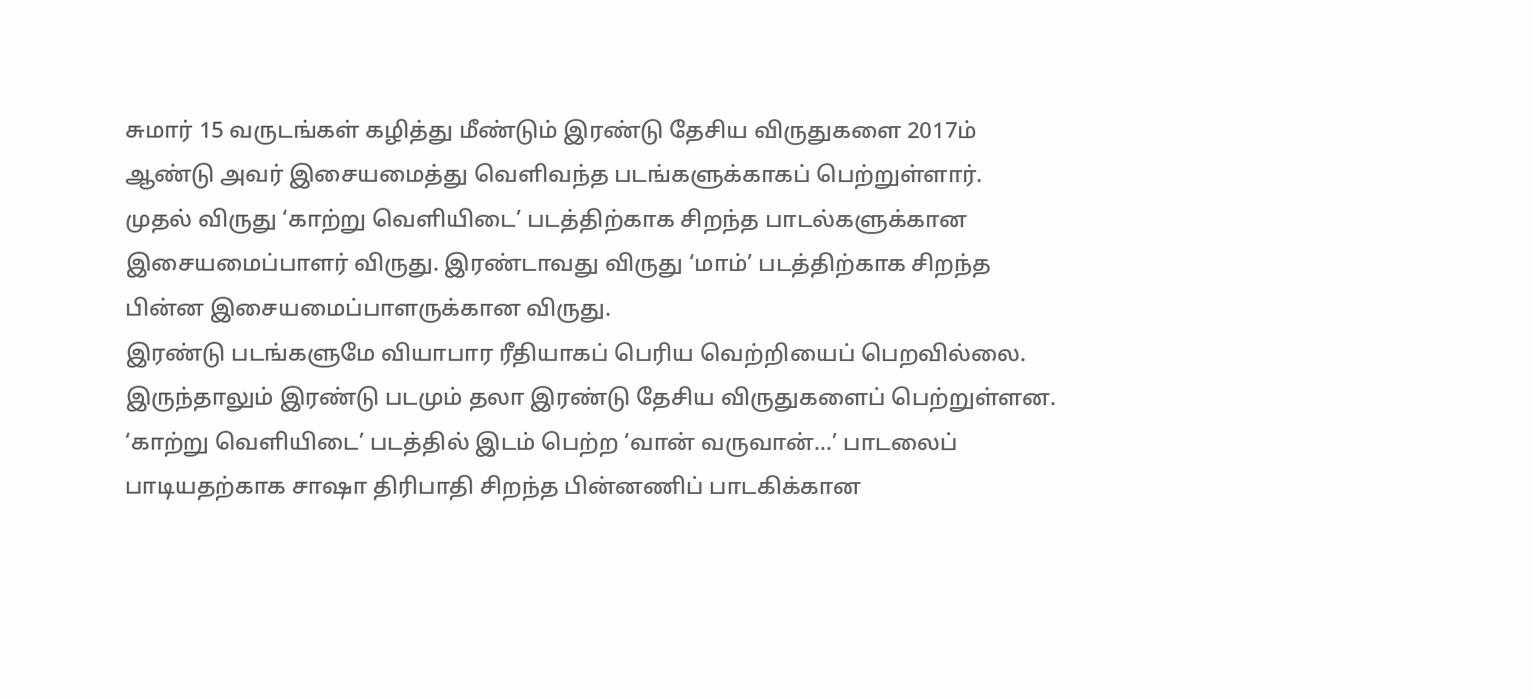சுமார் 15 வருடங்கள் கழித்து மீண்டும் இரண்டு தேசிய விருதுகளை 2017ம் ஆண்டு அவர் இசையமைத்து வெளிவந்த படங்களுக்காகப் பெற்றுள்ளார்.
முதல் விருது ‘காற்று வெளியிடை’ படத்திற்காக சிறந்த பாடல்களுக்கான இசையமைப்பாளர் விருது. இரண்டாவது விருது ‘மாம்’ படத்திற்காக சிறந்த பின்ன இசையமைப்பாளருக்கான விருது.
இரண்டு படங்களுமே வியாபார ரீதியாகப் பெரிய வெற்றியைப் பெறவில்லை. இருந்தாலும் இரண்டு படமும் தலா இரண்டு தேசிய விருதுகளைப் பெற்றுள்ளன.
‘காற்று வெளியிடை’ படத்தில் இடம் பெற்ற ‘வான் வருவான்…’ பாடலைப் பாடியதற்காக சாஷா திரிபாதி சிறந்த பின்னணிப் பாடகிக்கான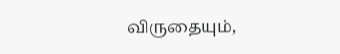விருதையும்,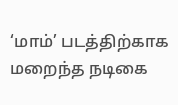‘மாம்’ படத்திற்காக மறைந்த நடிகை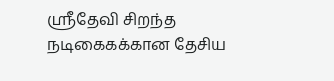ஸ்ரீதேவி சிறந்த நடிகைகக்கான தேசிய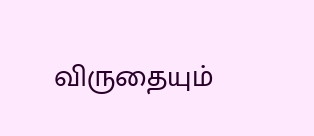விருதையும்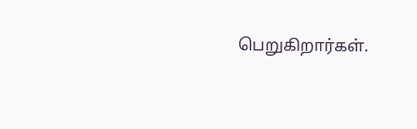பெறுகிறார்கள்.